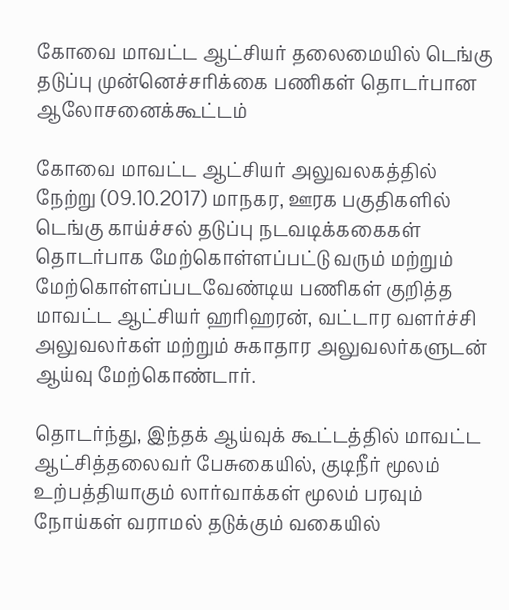கோவை மாவட்ட ஆட்சியர் தலைமையில் டெங்கு தடுப்பு முன்னெச்சரிக்கை பணிகள் தொடர்பான ஆலோசனைக்கூட்டம்

கோவை மாவட்ட ஆட்சியர் அலுவலகத்தில் நேற்று (09.10.2017) மாநகர, ஊரக பகுதிகளில் டெங்கு காய்ச்சல் தடுப்பு நடவடிக்ககைகள் தொடர்பாக மேற்கொள்ளப்பட்டு வரும் மற்றும் மேற்கொள்ளப்படவேண்டிய பணிகள் குறித்த மாவட்ட ஆட்சியர் ஹரிஹரன், வட்டார வளர்ச்சி அலுவலர்கள் மற்றும் சுகாதார அலுவலர்களுடன் ஆய்வு மேற்கொண்டார்.

தொடர்ந்து, இந்தக் ஆய்வுக் கூட்டத்தில் மாவட்ட ஆட்சித்தலைவர் பேசுகையில், குடிநீர் மூலம் உற்பத்தியாகும் லார்வாக்கள் மூலம் பரவும் நோய்கள் வராமல் தடுக்கும் வகையில்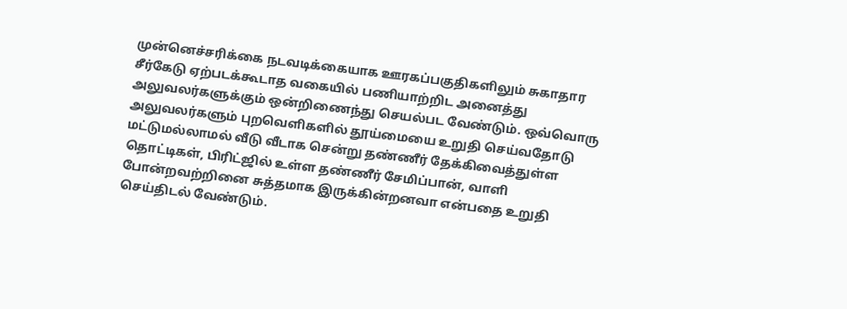முன்னெச்சரிக்கை நடவடிக்கையாக ஊரகப்பகுதிகளிலும் சுகாதார சீர்கேடு ஏற்படக்கூடாத வகையில் பணியாற்றிட அனைத்து அலுவலர்களுக்கும் ஒன்றிணைந்து செயல்பட வேண்டும். ஒவ்வொரு அலுவலர்களும் புறவெளிகளில் தூய்மையை உறுதி செய்வதோடு மட்டுமல்லாமல் வீடு வீடாக சென்று தண்ணீர் தேக்கிவைத்துள்ள தொட்டிகள், பிரிட்ஜில் உள்ள தண்ணீர் சேமிப்பான், வாளி போன்றவற்றினை சுத்தமாக இருக்கின்றனவா என்பதை உறுதி செய்திடல் வேண்டும்.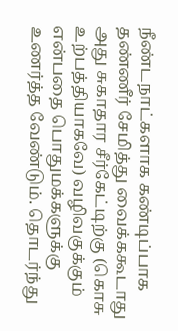நீண்டநாட்களாக கண்டிப்பாக தண்ணீர் சேமித்து வைக்ககூடாது அது சுகாதார சீர்கேட்டிற்கு (கொசு உற்பத்தியாகவே) வழிவகுக்கும் என்பதை பொதுமக்களுக்கு உணர்த்த வேண்டும். தொடர்ந்து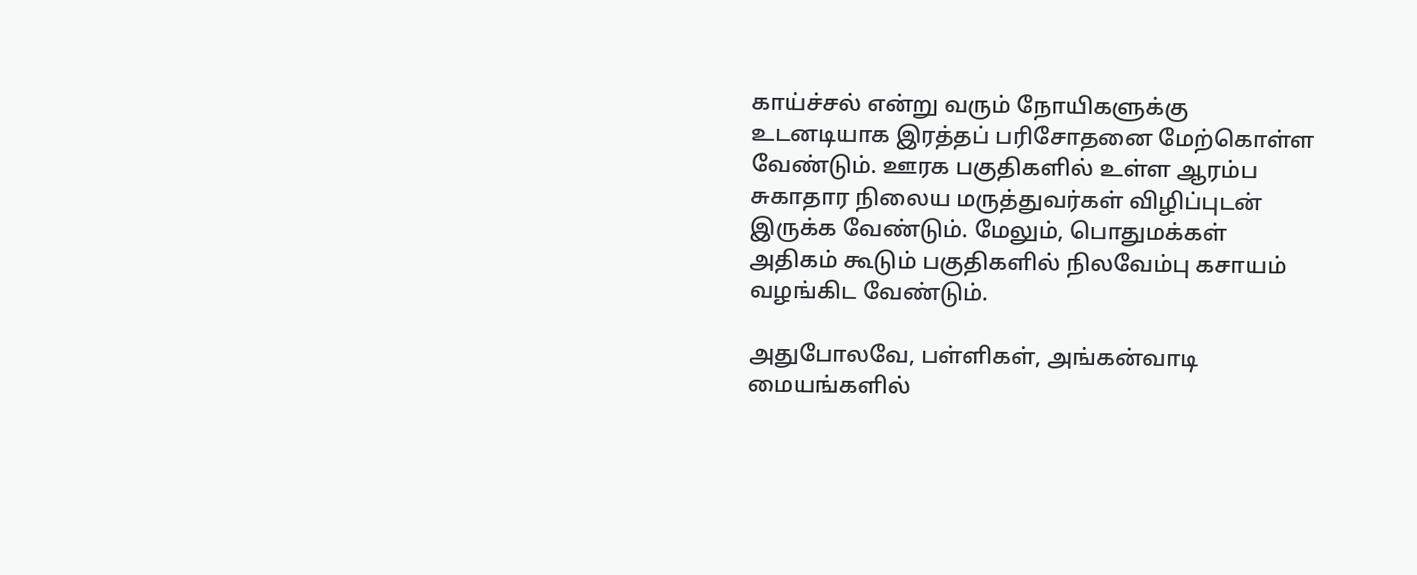காய்ச்சல் என்று வரும் நோயிகளுக்கு உடனடியாக இரத்தப் பரிசோதனை மேற்கொள்ள வேண்டும். ஊரக பகுதிகளில் உள்ள ஆரம்ப சுகாதார நிலைய மருத்துவர்கள் விழிப்புடன் இருக்க வேண்டும். மேலும், பொதுமக்கள் அதிகம் கூடும் பகுதிகளில் நிலவேம்பு கசாயம் வழங்கிட வேண்டும்.

அதுபோலவே, பள்ளிகள், அங்கன்வாடி மையங்களில்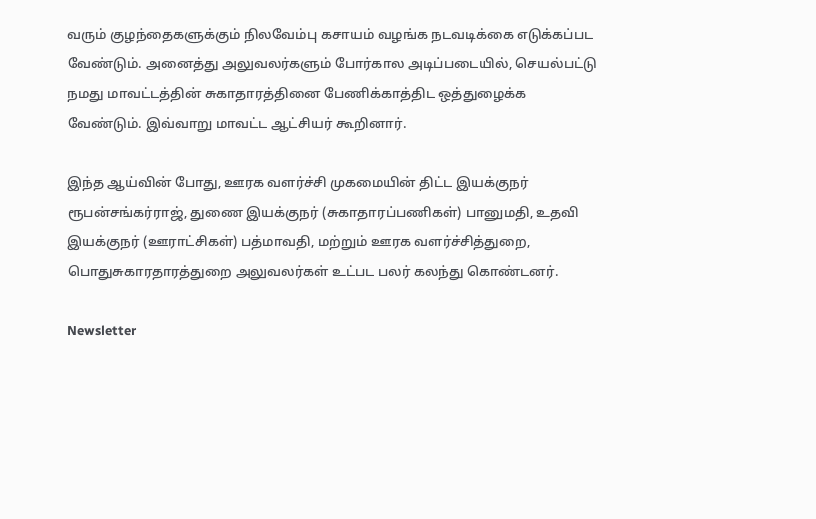வரும் குழந்தைகளுக்கும் நிலவேம்பு கசாயம் வழங்க நடவடிக்கை எடுக்கப்பட வேண்டும். அனைத்து அலுவலர்களும் போர்கால அடிப்படையில், செயல்பட்டு நமது மாவட்டத்தின் சுகாதாரத்தினை பேணிக்காத்திட ஒத்துழைக்க வேண்டும். இவ்வாறு மாவட்ட ஆட்சியர் கூறினார்.

இந்த ஆய்வின் போது, ஊரக வளர்ச்சி முகமையின் திட்ட இயக்குநர் ரூபன்சங்கர்ராஜ், துணை இயக்குநர் (சுகாதாரப்பணிகள்) பானுமதி, உதவி இயக்குநர் (ஊராட்சிகள்) பத்மாவதி, மற்றும் ஊரக வளர்ச்சித்துறை, பொதுசுகாரதாரத்துறை அலுவலர்கள் உட்பட பலர் கலந்து கொண்டனர்.

Newsletter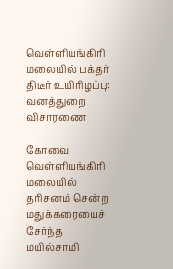வெள்ளியங்கிரி மலையில் பக்தர் திடீர் உயிரிழப்பு: வனத்துறை விசாரணை

கோவை வெள்ளியங்கிரி மலையில் தரிசனம் சென்ற மதுக்கரையைச் சேர்ந்த மயில்சாமி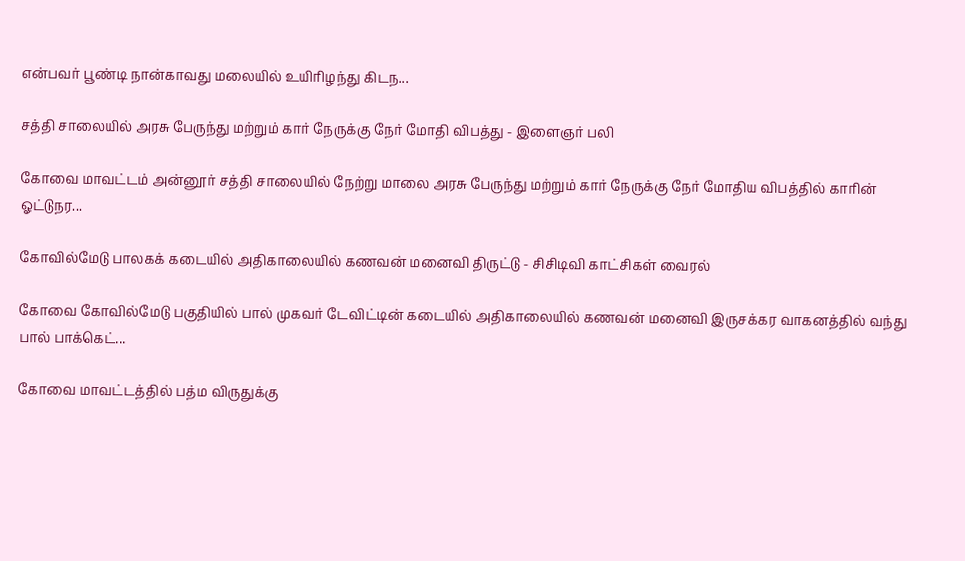என்பவர் பூண்டி நான்காவது மலையில் உயிரிழந்து கிடந...

சத்தி சாலையில் அரசு பேருந்து மற்றும் கார் நேருக்கு நேர் மோதி விபத்து - இளைஞர் பலி

கோவை மாவட்டம் அன்னூர் சத்தி சாலையில் நேற்று மாலை அரசு பேருந்து மற்றும் கார் நேருக்கு நேர் மோதிய விபத்தில் காரின் ஓட்டுநர...

கோவில்மேடு பாலகக் கடையில் அதிகாலையில் கணவன் மனைவி திருட்டு - சிசிடிவி காட்சிகள் வைரல்

கோவை கோவில்மேடு பகுதியில் பால் முகவர் டேவிட்டின் கடையில் அதிகாலையில் கணவன் மனைவி இருசக்கர வாகனத்தில் வந்து பால் பாக்கெட்...

கோவை மாவட்டத்தில் பத்ம விருதுக்கு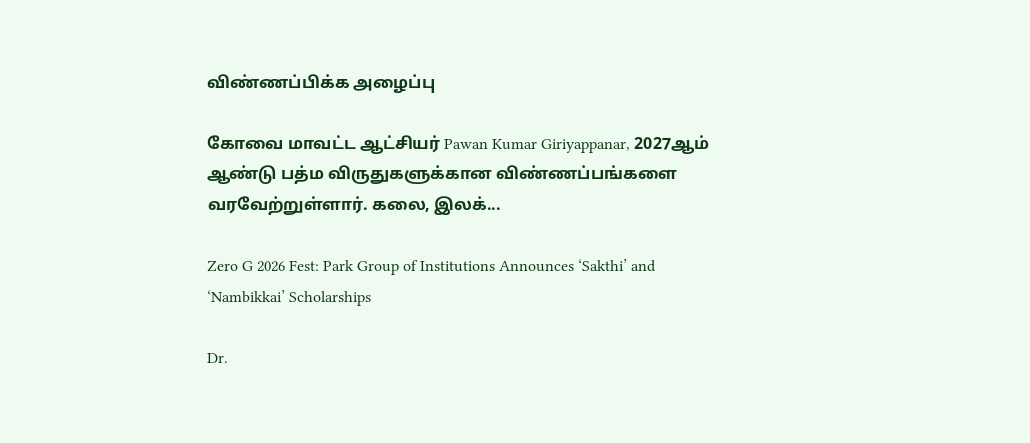விண்ணப்பிக்க அழைப்பு

கோவை மாவட்ட ஆட்சியர் Pawan Kumar Giriyappanar, 2027ஆம் ஆண்டு பத்ம விருதுகளுக்கான விண்ணப்பங்களை வரவேற்றுள்ளார். கலை, இலக்...

Zero G 2026 Fest: Park Group of Institutions Announces ‘Sakthi’ and ‘Nambikkai’ Scholarships

Dr.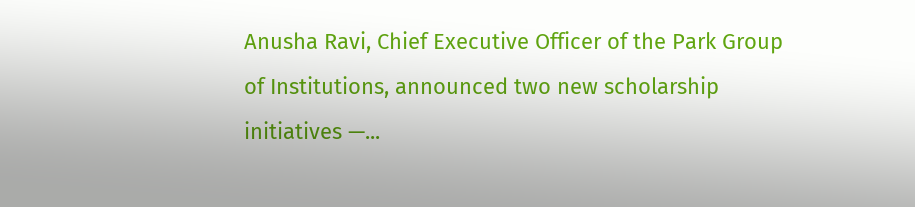Anusha Ravi, Chief Executive Officer of the Park Group of Institutions, announced two new scholarship initiatives —...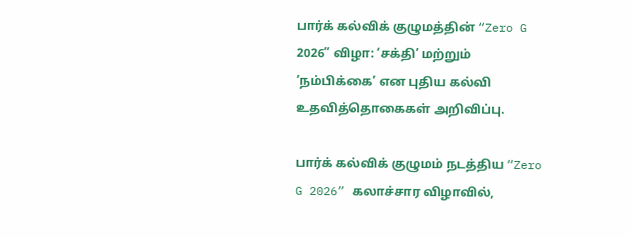பார்க் கல்விக் குழுமத்தின் “Zero G 2026” விழா: ‘சக்தி’ மற்றும் ‘நம்பிக்கை’ என புதிய கல்வி உதவித்தொகைகள் அறிவிப்பு.

பார்க் கல்விக் குழுமம் நடத்திய “Zero G 2026” கலாச்சார விழாவில்,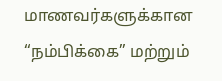மாணவர்களுக்கான “நம்பிக்கை” மற்றும்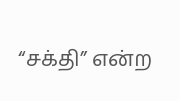“சக்தி” என்ற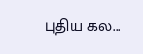புதிய கல...